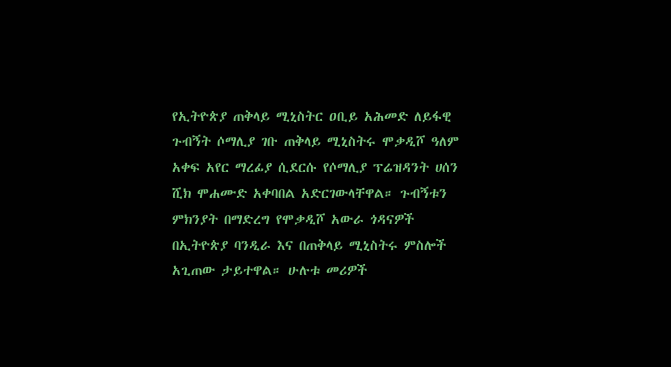የኢትዮጵያ ጠቅላይ ሚኒስትር ዐቢይ አሕመድ ለይፋዊ ጉብኝት ሶማሊያ ገቡ ጠቅላይ ሚኒስትሩ ሞቃዲሾ ዓለም አቀፍ አየር ማረፊያ ሲደርሱ የሶማሊያ ፕሬዝዳንት ሀሰን ሺክ ሞሐሙድ አቀባበል አድርገውላቸዋል። ጉብኝቱን ምክንያት በማድረግ የሞቃዲሾ አውራ ጎዳናዎች በኢትዮጵያ ባንዲራ እና በጠቅላይ ሚኒስትሩ ምስሎች አጊጠው ታይተዋል። ሁሉቱ መሪዎች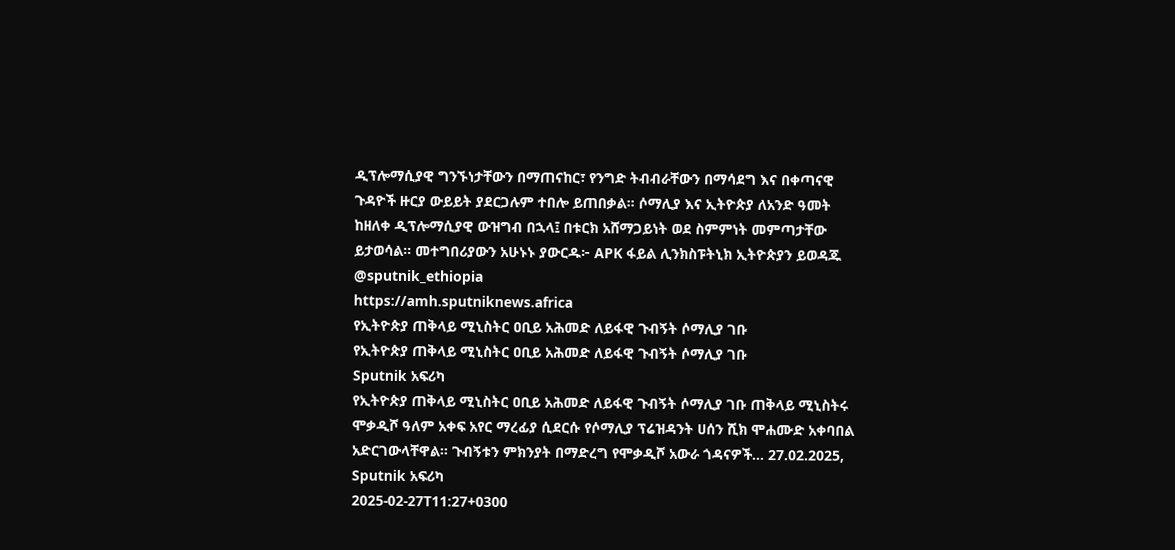ዲፕሎማሲያዊ ግንኙነታቸውን በማጠናከር፣ የንግድ ትብብራቸውን በማሳደግ እና በቀጣናዊ ጉዳዮች ዙርያ ውይይት ያደርጋሉም ተበሎ ይጠበቃል። ሶማሊያ እና ኢትዮጵያ ለአንድ ዓመት ከዘለቀ ዲፕሎማሲያዊ ውዝግብ በኋላ፤ በቱርክ አሸማጋይነት ወደ ስምምነት መምጣታቸው ይታወሳል። መተግበሪያውን አሁኑኑ ያውርዱ፦ APK ፋይል ሊንክስፑትኒክ ኢትዮጵያን ይወዳጁ @sputnik_ethiopia
https://amh.sputniknews.africa
የኢትዮጵያ ጠቅላይ ሚኒስትር ዐቢይ አሕመድ ለይፋዊ ጉብኝት ሶማሊያ ገቡ
የኢትዮጵያ ጠቅላይ ሚኒስትር ዐቢይ አሕመድ ለይፋዊ ጉብኝት ሶማሊያ ገቡ
Sputnik አፍሪካ
የኢትዮጵያ ጠቅላይ ሚኒስትር ዐቢይ አሕመድ ለይፋዊ ጉብኝት ሶማሊያ ገቡ ጠቅላይ ሚኒስትሩ ሞቃዲሾ ዓለም አቀፍ አየር ማረፊያ ሲደርሱ የሶማሊያ ፕሬዝዳንት ሀሰን ሺክ ሞሐሙድ አቀባበል አድርገውላቸዋል። ጉብኝቱን ምክንያት በማድረግ የሞቃዲሾ አውራ ጎዳናዎች... 27.02.2025, Sputnik አፍሪካ
2025-02-27T11:27+0300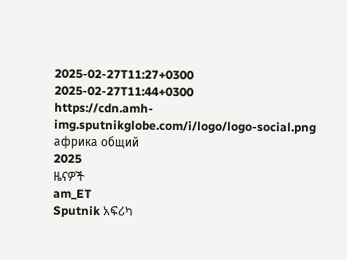2025-02-27T11:27+0300
2025-02-27T11:44+0300
https://cdn.amh-img.sputnikglobe.com/i/logo/logo-social.png
африка общий
2025
ዜናዎች
am_ET
Sputnik አፍሪካ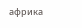африка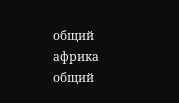общий
африка общий